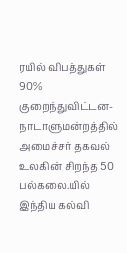ரயில் விபத்துகள் 90% குறைந்துவிட்டன- நாடாளுமன்றத்தில் அமைச்சர் தகவல் உலகின் சிறந்த 50 பல்கலை.யில் இந்திய கல்வி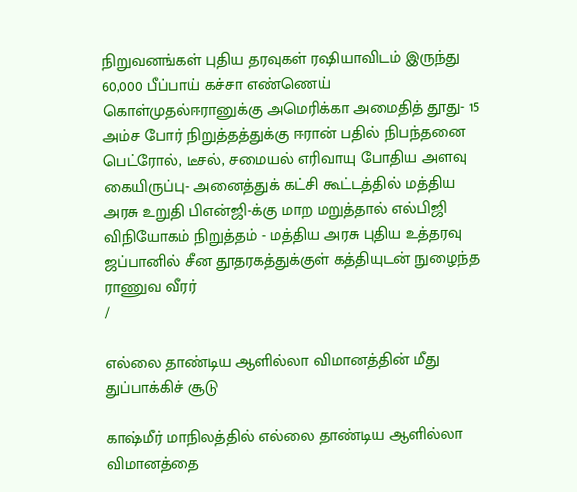நிறுவனங்கள் புதிய தரவுகள் ரஷியாவிடம் இருந்து 60,000 பீப்பாய் கச்சா எண்ணெய் கொள்முதல்ஈரானுக்கு அமெரிக்கா அமைதித் தூது- 15 அம்ச போர் நிறுத்தத்துக்கு ஈரான் பதில் நிபந்தனை பெட்ரோல், டீசல், சமையல் எரிவாயு போதிய அளவு கையிருப்பு- அனைத்துக் கட்சி கூட்டத்தில் மத்திய அரசு உறுதி பிஎன்ஜி-க்கு மாற மறுத்தால் எல்பிஜி விநியோகம் நிறுத்தம் - மத்திய அரசு புதிய உத்தரவு ஜப்பானில் சீன தூதரகத்துக்குள் கத்தியுடன் நுழைந்த ராணுவ வீரர்
/

எல்லை தாண்டிய ஆளில்லா விமானத்தின் மீது துப்பாக்கிச் சூடு

காஷ்மீர் மாநிலத்தில் எல்லை தாண்டிய ஆளில்லா விமானத்தை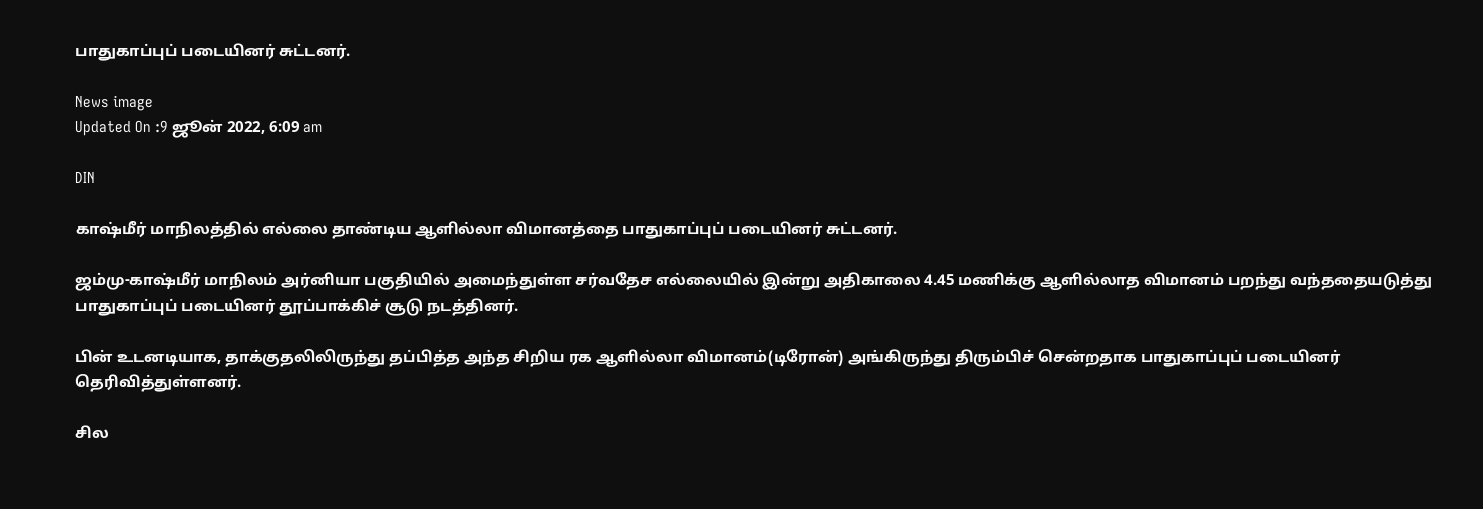பாதுகாப்புப் படையினர் சுட்டனர்.

News image
Updated On :9 ஜூன் 2022, 6:09 am

DIN

காஷ்மீர் மாநிலத்தில் எல்லை தாண்டிய ஆளில்லா விமானத்தை பாதுகாப்புப் படையினர் சுட்டனர்.

ஜம்மு-காஷ்மீர் மாநிலம் அர்னியா பகுதியில் அமைந்துள்ள சர்வதேச எல்லையில் இன்று அதிகாலை 4.45 மணிக்கு ஆளில்லாத விமானம் பறந்து வந்ததையடுத்து பாதுகாப்புப் படையினர் தூப்பாக்கிச் சூடு நடத்தினர்.

பின் உடனடியாக, தாக்குதலிலிருந்து தப்பித்த அந்த சிறிய ரக ஆளில்லா விமானம்(டிரோன்) அங்கிருந்து திரும்பிச் சென்றதாக பாதுகாப்புப் படையினர் தெரிவித்துள்ளனர்.

சில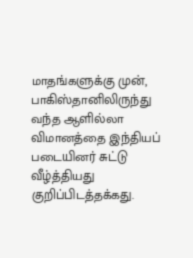மாதங்களுக்கு முன், பாகிஸ்தானிலிருந்து வந்த ஆளில்லா விமானத்தை இந்தியப் படையினர் சுட்டு வீழ்த்தியது  குறிப்பிடத்தக்கது.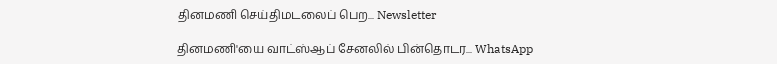தினமணி செய்திமடலைப் பெற... Newsletter

தினமணி'யை வாட்ஸ்ஆப் சேனலில் பின்தொடர... WhatsApp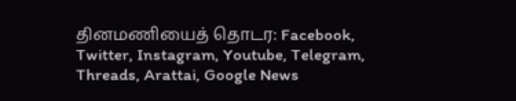தினமணியைத் தொடர: Facebook, Twitter, Instagram, Youtube, Telegram, Threads, Arattai, Google News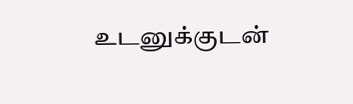உடனுக்குடன்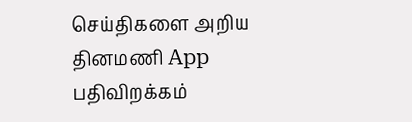செய்திகளை அறிய தினமணி App பதிவிறக்கம்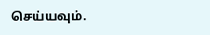செய்யவும்.